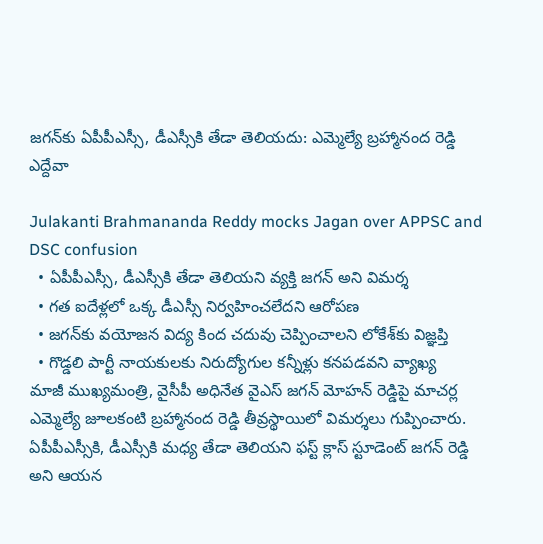జగన్‌కు ఏపీపీఎస్సీ, డీఎస్సీకి తేడా తెలియదు: ఎమ్మెల్యే బ్రహ్మానంద రెడ్డి ఎద్దేవా

Julakanti Brahmananda Reddy mocks Jagan over APPSC and DSC confusion
  • ఏపీపీఎస్సీ, డీఎస్సీకి తేడా తెలియని వ్యక్తి జగన్ అని విమర్శ
  • గత ఐదేళ్లలో ఒక్క డీఎస్సీ నిర్వహించలేదని ఆరోపణ
  • జగన్‌కు వయోజన విద్య కింద చదువు చెప్పించాలని లోకేశ్‌కు విజ్ఞప్తి
  • గొడ్డలి పార్టీ నాయకులకు నిరుద్యోగుల కన్నీళ్లు కనపడవని వ్యాఖ్య
మాజీ ముఖ్యమంత్రి, వైసీపీ అధినేత వైఎస్ జగన్ మోహన్ రెడ్డిపై మాచర్ల ఎమ్మెల్యే జూలకంటి బ్రహ్మానంద రెడ్డి తీవ్రస్థాయిలో విమర్శలు గుప్పించారు. ఏపీపీఎస్సీకి, డీఎస్సీకి మధ్య తేడా తెలియని ఫస్ట్ క్లాస్ స్టూడెంట్ జగన్ రెడ్డి అని ఆయన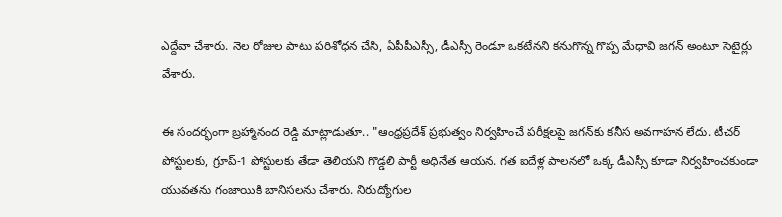ఎద్దేవా చేశారు. నెల రోజుల పాటు పరిశోధన చేసి, ఏపీపీఎస్సీ, డీఎస్సీ రెండూ ఒకటేనని కనుగొన్న గొప్ప మేధావి జగన్ అంటూ సెటైర్లు వేశారు.

ఈ సందర్భంగా బ్రహ్మానంద రెడ్డి మాట్లాడుతూ.. "ఆంధ్రప్రదేశ్ ప్రభుత్వం నిర్వహించే పరీక్షలపై జగన్‌కు కనీస అవగాహన లేదు. టీచర్ పోస్టులకు, గ్రూప్-1 పోస్టులకు తేడా తెలియని గొడ్డలి పార్టీ అధినేత ఆయన. గత ఐదేళ్ల పాలనలో ఒక్క డీఎస్సీ కూడా నిర్వహించకుండా యువతను గంజాయికి బానిసలను చేశారు. నిరుద్యోగుల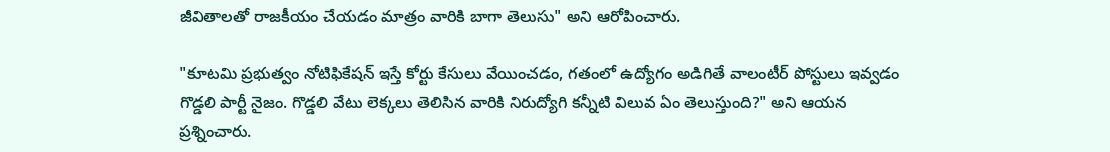జీవితాలతో రాజకీయం చేయడం మాత్రం వారికి బాగా తెలుసు" అని ఆరోపించారు.

"కూటమి ప్రభుత్వం నోటిఫికేషన్ ఇస్తే కోర్టు కేసులు వేయించడం, గతంలో ఉద్యోగం అడిగితే వాలంటీర్ పోస్టులు ఇవ్వడం గొడ్డలి పార్టీ నైజం. గొడ్డలి వేటు లెక్కలు తెలిసిన వారికి నిరుద్యోగి కన్నీటి విలువ ఏం తెలుస్తుంది?" అని ఆయన ప్రశ్నించారు.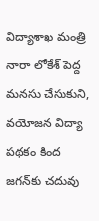విద్యాశాఖ మంత్రి నారా లోకేశ్ పెద్ద మనసు చేసుకుని, వయోజన విద్యా పథకం కింద జగన్‌కు చదువు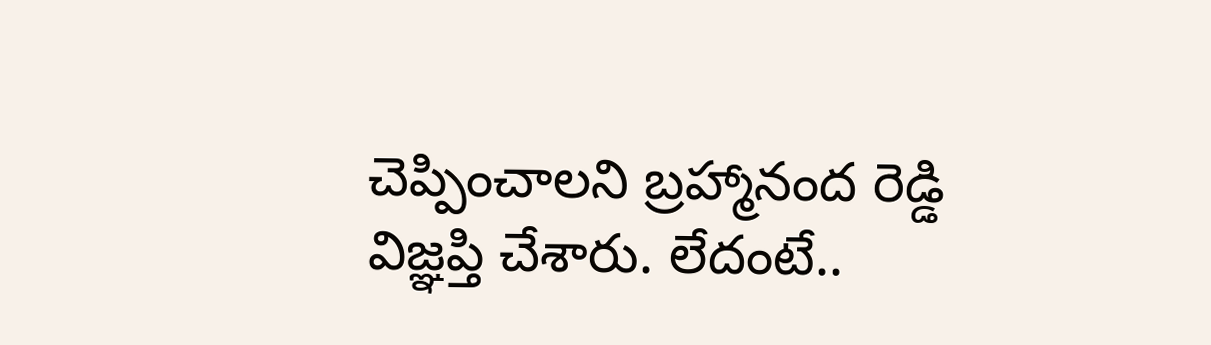చెప్పించాలని బ్రహ్మానంద రెడ్డి విజ్ఞప్తి చేశారు. లేదంటే..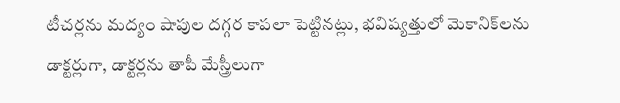టీచర్లను మద్యం షాపుల దగ్గర కాపలా పెట్టినట్లు, భవిష్యత్తులో మెకానిక్‌లను డాక్టర్లుగా, డాక్టర్లను తాపీ మేస్త్రీలుగా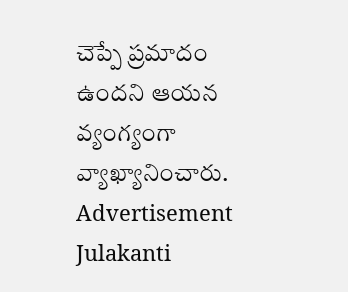చెప్పే ప్రమాదం ఉందని ఆయన వ్యంగ్యంగా వ్యాఖ్యానించారు.
Advertisement
Julakanti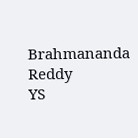Brahmananda Reddy
YS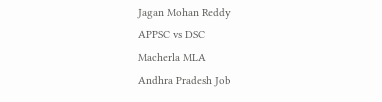Jagan Mohan Reddy
APPSC vs DSC
Macherla MLA
Andhra Pradesh Job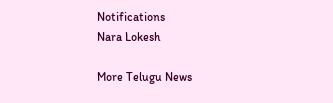Notifications
Nara Lokesh

More Telugu News